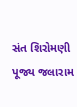સંત શિરોમણી પૂજ્ય જલારામ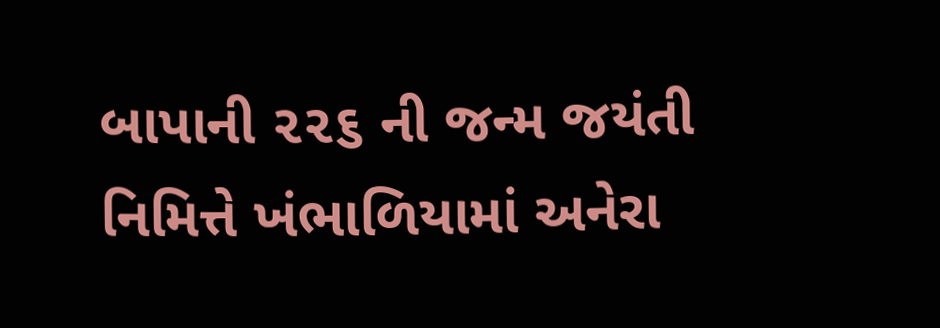બાપાની ૨૨૬ ની જન્મ જયંતી નિમિત્તે ખંભાળિયામાં અનેરા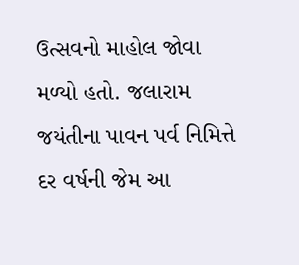ઉત્સવનો માહોલ જોવા મળ્યો હતો. જલારામ જયંતીના પાવન પર્વ નિમિત્તે દર વર્ષની જેમ આ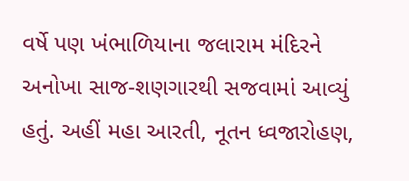વર્ષે પણ ખંભાળિયાના જલારામ મંદિરને અનોખા સાજ-શણગારથી સજવામાં આવ્યું હતું. અહીં મહા આરતી, નૂતન ધ્વજારોહણ,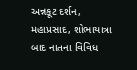અન્નકૂટ દર્શન, મહાપ્રસાદ, શોભાયાત્રા બાદ નાતના વિવિધ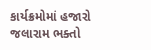કાર્યક્રમોમાં હજારો જલારામ ભક્તો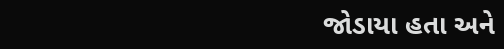જોડાયા હતા અને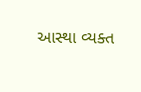આસ્થા વ્યક્ત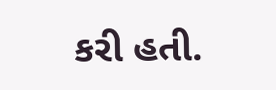કરી હતી.